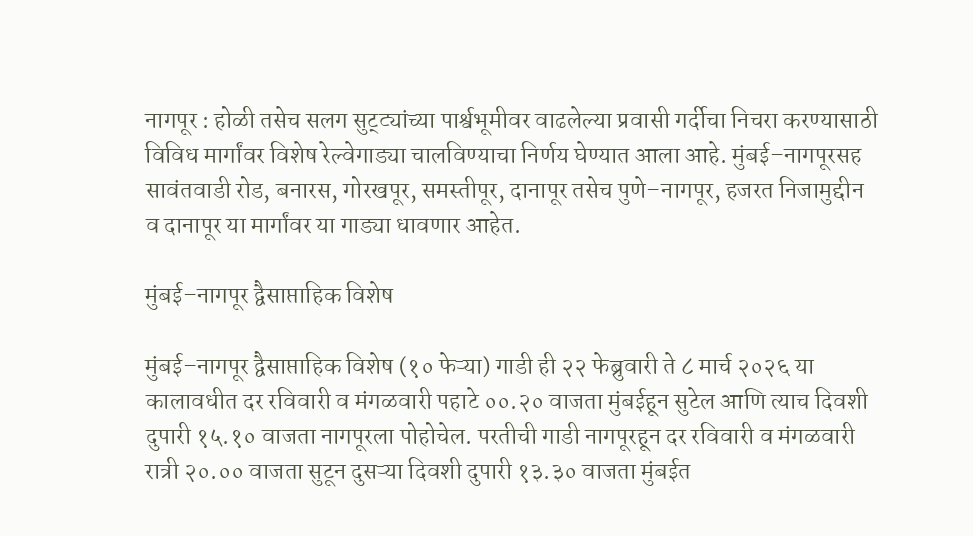नागपूर : होळी तसेच सलग सुट्ट्यांच्या पार्श्वभूमीवर वाढलेल्या प्रवासी गर्दीचा निचरा करण्यासाठी विविध मार्गांवर विशेष रेल्वेगाड्या चालविण्याचा निर्णय घेण्यात आला आहे. मुंबई–नागपूरसह सावंतवाडी रोड, बनारस, गोरखपूर, समस्तीपूर, दानापूर तसेच पुणे–नागपूर, हजरत निजामुद्दीन व दानापूर या मार्गांवर या गाड्या धावणार आहेत.

मुंबई–नागपूर द्वैसाप्ताहिक विशेष

मुंबई–नागपूर द्वैसाप्ताहिक विशेष (१० फेऱ्या) गाडी ही २२ फेब्रुवारी ते ८ मार्च २०२६ या कालावधीत दर रविवारी व मंगळवारी पहाटे ००.२० वाजता मुंबईहून सुटेल आणि त्याच दिवशी दुपारी १५.१० वाजता नागपूरला पोहोचेल. परतीची गाडी नागपूरहून दर रविवारी व मंगळवारी रात्री २०.०० वाजता सुटून दुसऱ्या दिवशी दुपारी १३.३० वाजता मुंबईत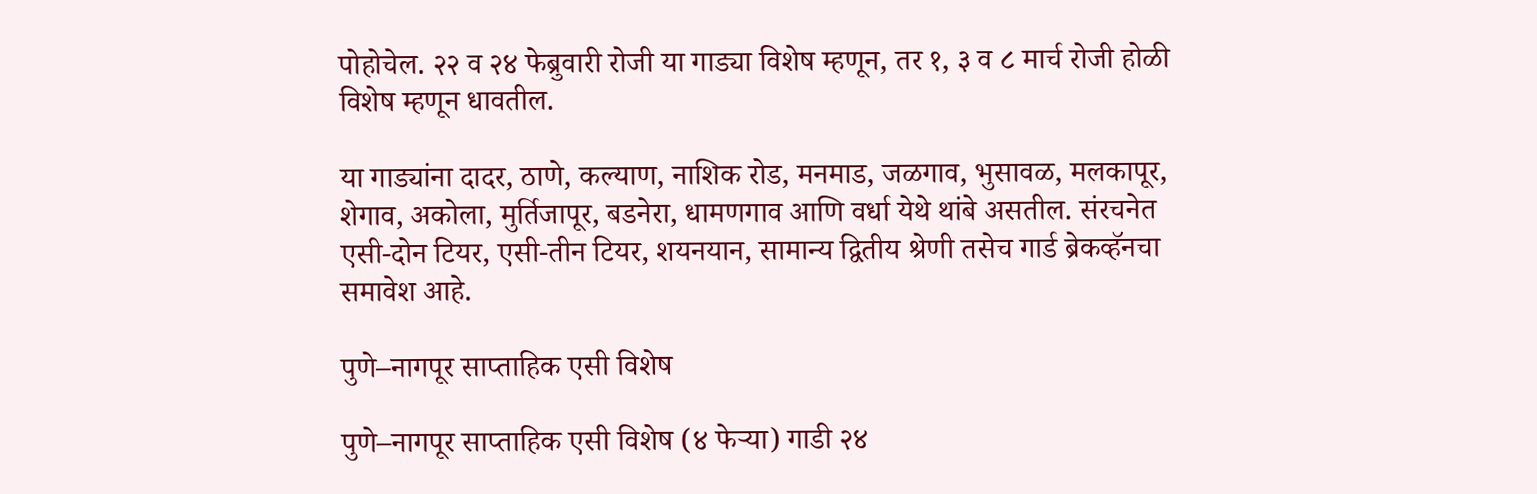पोहोचेल. २२ व २४ फेब्रुवारी रोजी या गाड्या विशेष म्हणून, तर १, ३ व ८ मार्च रोजी होळी विशेष म्हणून धावतील.

या गाड्यांना दादर, ठाणे, कल्याण, नाशिक रोड, मनमाड, जळगाव, भुसावळ, मलकापूर, शेगाव, अकोला, मुर्तिजापूर, बडनेरा, धामणगाव आणि वर्धा येथे थांबे असतील. संरचनेत एसी-दोन टियर, एसी-तीन टियर, शयनयान, सामान्य द्वितीय श्रेणी तसेच गार्ड ब्रेकव्हॅनचा समावेश आहे.

पुणे–नागपूर साप्ताहिक एसी विशेष

पुणे–नागपूर साप्ताहिक एसी विशेष (४ फेऱ्या) गाडी २४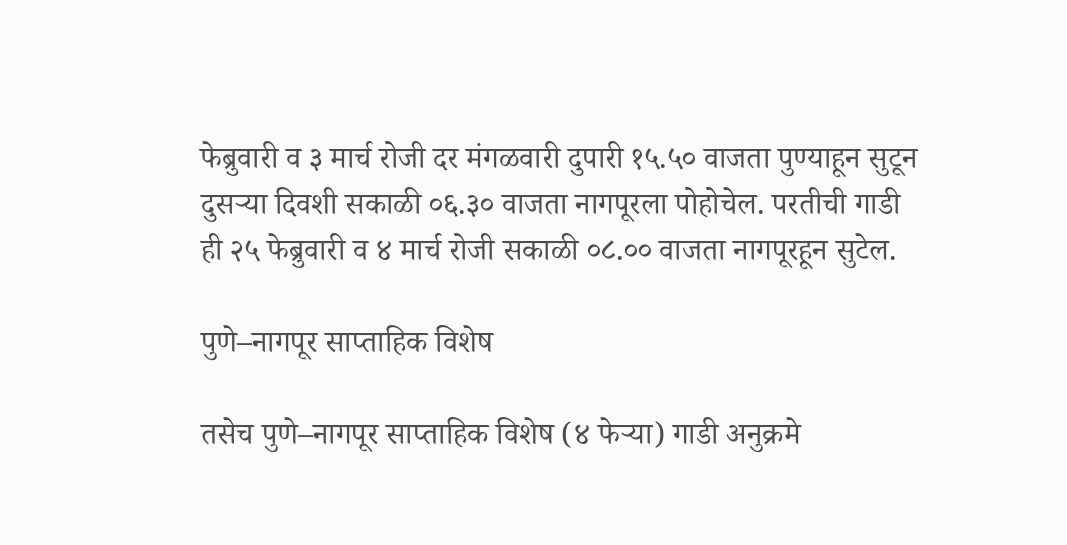फेब्रुवारी व ३ मार्च रोजी दर मंगळवारी दुपारी १५.५० वाजता पुण्याहून सुटून दुसऱ्या दिवशी सकाळी ०६.३० वाजता नागपूरला पोहोचेल. परतीची गाडी ही २५ फेब्रुवारी व ४ मार्च रोजी सकाळी ०८.०० वाजता नागपूरहून सुटेल.

पुणे–नागपूर साप्ताहिक विशेष

तसेच पुणे–नागपूर साप्ताहिक विशेष (४ फेऱ्या) गाडी अनुक्रमे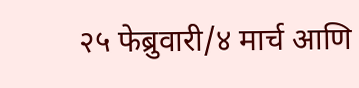२५ फेब्रुवारी/४ मार्च आणि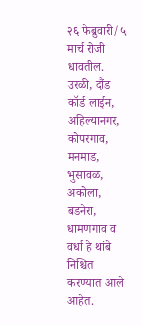२६ फेब्रुवारी/५ मार्च रोजी धावतील. उरळी, दौंड कॉर्ड लाईन, अहिल्यानगर, कोपरगाव, मनमाड, भुसावळ, अकोला, बडनेरा, धामणगाव व वर्धा हे थांबे निश्चित करण्यात आले आहेत.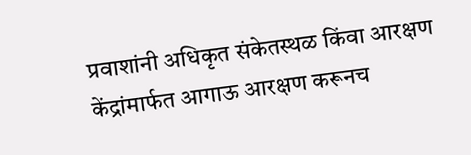प्रवाशांनी अधिकृत संकेतस्थळ किंवा आरक्षण केंद्रांमार्फत आगाऊ आरक्षण करूनच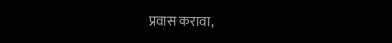प्रवास करावा,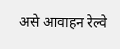असे आवाहन रेल्वे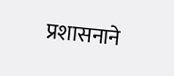प्रशासनाने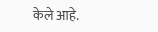केले आहे.